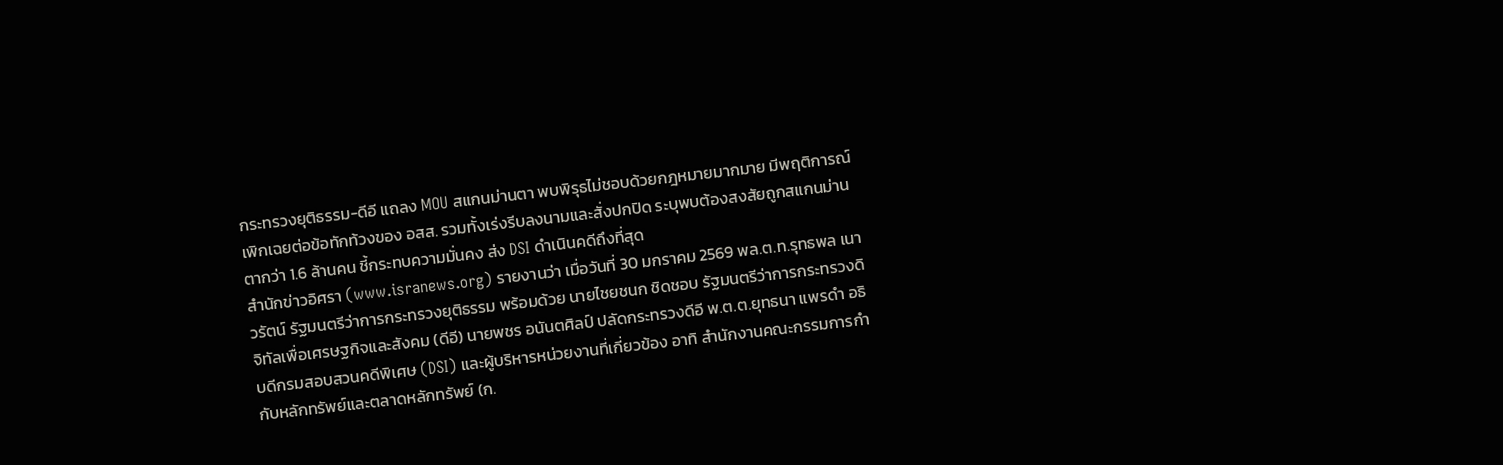กระทรวงยุติธรรม-ดีอี แถลง MOU สแกนม่านตา พบพิรุธไม่ชอบด้วยกฎหมายมากมาย มีพฤติการณ์เพิกเฉยต่อข้อทักท้วงของ อสส. รวมทั้งเร่งรีบลงนามและสั่งปกปิด ระบุพบต้องสงสัยถูกสแกนม่านตากว่า 1.6 ล้านคน ชี้กระทบความมั่นคง ส่ง DSI ดำเนินคดีถึงที่สุด
สำนักข่าวอิศรา (www.isranews.org) รายงานว่า เมื่อวันที่ 30 มกราคม 2569 พล.ต.ท.รุทธพล เนาวรัตน์ รัฐมนตรีว่าการกระทรวงยุติธรรม พร้อมด้วย นายไชยชนก ชิดชอบ รัฐมนตรีว่าการกระทรวงดิจิทัลเพื่อเศรษฐกิจและสังคม (ดีอี) นายพชร อนันตศิลป์ ปลัดกระทรวงดีอี พ.ต.ต.ยุทธนา แพรดำ อธิบดีกรมสอบสวนคดีพิเศษ (DSI) และผู้บริหารหน่วยงานที่เกี่ยวข้อง อาทิ สำนักงานคณะกรรมการกำกับหลักทรัพย์และตลาดหลักทรัพย์ (ก.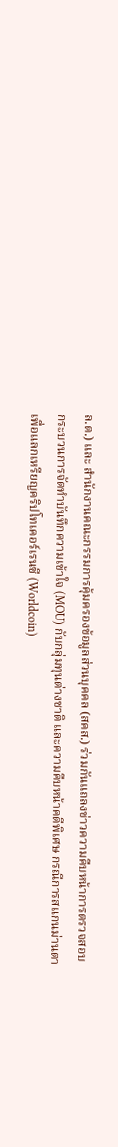ล.ต.) และ สำนักงานคณะกรรมการคุ้มครองข้อมูลส่วนบุคคล (สคส.) ร่วมกันแถลงข่าวความคืบหน้าการตรวจสอบกระบวนการจัดทำบันทึกความเข้าใจ (MOU) กับกลุ่มทุนต่างชาติ และความคืบหน้าคดีพิเศษ กรณีการสแกนม่านตาเพื่อแลกเหรียญคริปโทเคอร์เรนซี (Worldcoin)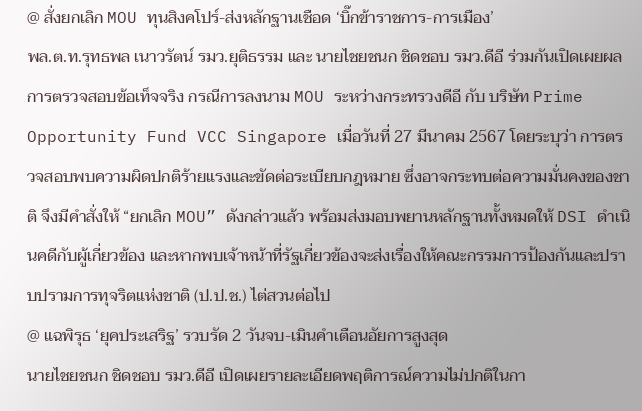@ สั่งยกเลิก MOU ทุนสิงคโปร์-ส่งหลักฐานเชือด ‘บิ๊กข้าราชการ-การเมือง’
พล.ต.ท.รุทธพล เนาวรัตน์ รมว.ยุติธรรม และ นายไชยชนก ชิดชอบ รมว.ดีอี ร่วมกันเปิดเผยผลการตรวจสอบข้อเท็จจริง กรณีการลงนาม MOU ระหว่างกระทรวงดีอี กับ บริษัท Prime Opportunity Fund VCC Singapore เมื่อวันที่ 27 มีนาคม 2567 โดยระบุว่า การตรวจสอบพบความผิดปกติร้ายแรงและขัดต่อระเบียบกฎหมาย ซึ่งอาจกระทบต่อความมั่นคงของชาติ จึงมีคำสั่งให้ “ยกเลิก MOU” ดังกล่าวแล้ว พร้อมส่งมอบพยานหลักฐานทั้งหมดให้ DSI ดำเนินคดีกับผู้เกี่ยวข้อง และหากพบเจ้าหน้าที่รัฐเกี่ยวข้องจะส่งเรื่องให้คณะกรรมการป้องกันและปราบปรามการทุจริตแห่งชาติ (ป.ป.ช.) ไต่สวนต่อไป
@ แฉพิรุธ ‘ยุคประเสริฐ’ รวบรัด 2 วันจบ-เมินคำเตือนอัยการสูงสุด
นายไชยชนก ชิดชอบ รมว.ดีอี เปิดเผยรายละเอียดพฤติการณ์ความไม่ปกติในกา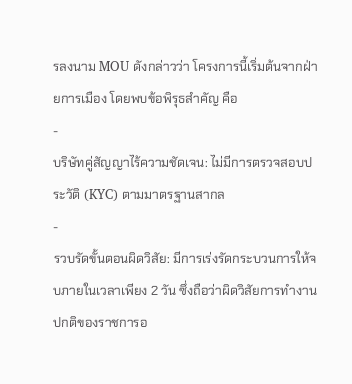รลงนาม MOU ดังกล่าวว่า โครงการนี้เริ่มต้นจากฝ่ายการเมือง โดยพบข้อพิรุธสำคัญ คือ
-
บริษัทคู่สัญญาไร้ความชัดเจน: ไม่มีการตรวจสอบประวัติ (KYC) ตามมาตรฐานสากล
-
รวบรัดขั้นตอนผิดวิสัย: มีการเร่งรัดกระบวนการให้จบภายในเวลาเพียง 2 วัน ซึ่งถือว่าผิดวิสัยการทำงานปกติของราชการอ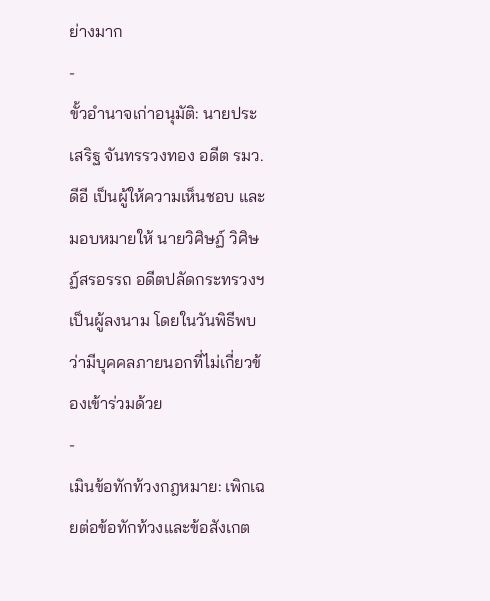ย่างมาก
-
ขั้วอำนาจเก่าอนุมัติ: นายประเสริฐ จันทรรวงทอง อดีต รมว.ดีอี เป็นผู้ให้ความเห็นชอบ และมอบหมายให้ นายวิศิษฏ์ วิศิษฏ์สรอรรถ อดีตปลัดกระทรวงฯ เป็นผู้ลงนาม โดยในวันพิธีพบว่ามีบุคคลภายนอกที่ไม่เกี่ยวข้องเข้าร่วมด้วย
-
เมินข้อทักท้วงกฎหมาย: เพิกเฉยต่อข้อทักท้วงและข้อสังเกต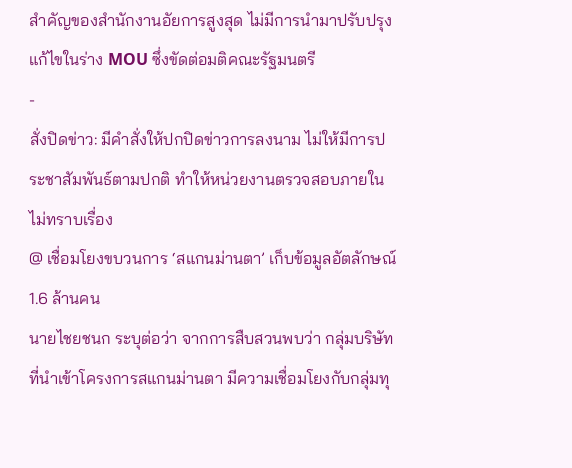สำคัญของสำนักงานอัยการสูงสุด ไม่มีการนำมาปรับปรุงแก้ไขในร่าง MOU ซึ่งขัดต่อมติคณะรัฐมนตรี
-
สั่งปิดข่าว: มีคำสั่งให้ปกปิดข่าวการลงนาม ไม่ให้มีการประชาสัมพันธ์ตามปกติ ทำให้หน่วยงานตรวจสอบภายในไม่ทราบเรื่อง
@ เชื่อมโยงขบวนการ ‘สแกนม่านตา’ เก็บข้อมูลอัตลักษณ์ 1.6 ล้านคน
นายไชยชนก ระบุต่อว่า จากการสืบสวนพบว่า กลุ่มบริษัทที่นำเข้าโครงการสแกนม่านตา มีความเชื่อมโยงกับกลุ่มทุ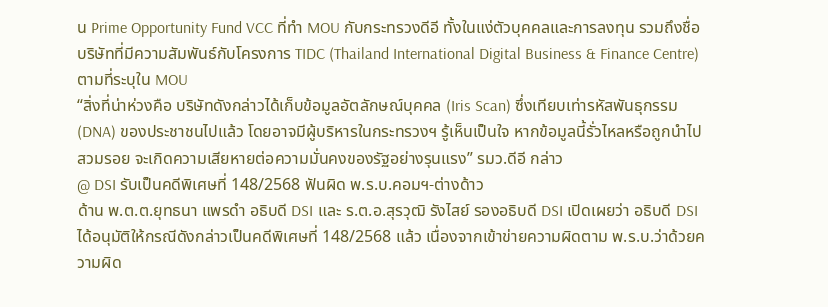น Prime Opportunity Fund VCC ที่ทำ MOU กับกระทรวงดีอี ทั้งในแง่ตัวบุคคลและการลงทุน รวมถึงชื่อบริษัทที่มีความสัมพันธ์กับโครงการ TIDC (Thailand International Digital Business & Finance Centre) ตามที่ระบุใน MOU
“สิ่งที่น่าห่วงคือ บริษัทดังกล่าวได้เก็บข้อมูลอัตลักษณ์บุคคล (Iris Scan) ซึ่งเทียบเท่ารหัสพันธุกรรม (DNA) ของประชาชนไปแล้ว โดยอาจมีผู้บริหารในกระทรวงฯ รู้เห็นเป็นใจ หากข้อมูลนี้รั่วไหลหรือถูกนำไปสวมรอย จะเกิดความเสียหายต่อความมั่นคงของรัฐอย่างรุนแรง” รมว.ดีอี กล่าว
@ DSI รับเป็นคดีพิเศษที่ 148/2568 ฟันผิด พ.ร.บ.คอมฯ-ต่างด้าว
ด้าน พ.ต.ต.ยุทธนา แพรดำ อธิบดี DSI และ ร.ต.อ.สุรวุฒิ รังไสย์ รองอธิบดี DSI เปิดเผยว่า อธิบดี DSI ได้อนุมัติให้กรณีดังกล่าวเป็นคดีพิเศษที่ 148/2568 แล้ว เนื่องจากเข้าข่ายความผิดตาม พ.ร.บ.ว่าด้วยความผิด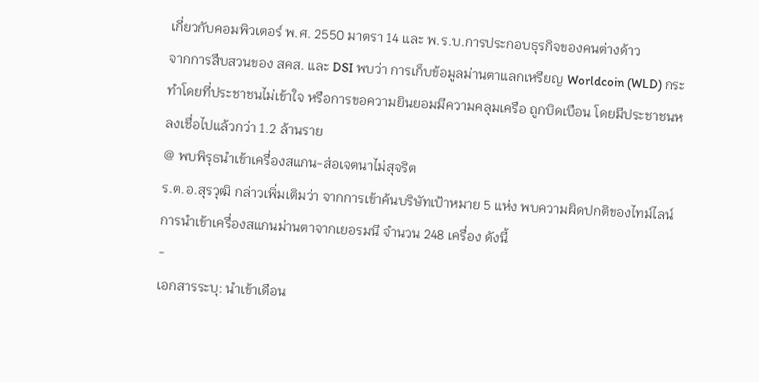เกี่ยวกับคอมพิวเตอร์ พ.ศ. 2550 มาตรา 14 และ พ.ร.บ.การประกอบธุรกิจของคนต่างด้าว
จากการสืบสวนของ สคส. และ DSI พบว่า การเก็บข้อมูลม่านตาแลกเหรียญ Worldcoin (WLD) กระทำโดยที่ประชาชนไม่เข้าใจ หรือการขอความยินยอมมีความคลุมเครือ ถูกบิดเบือน โดยมีประชาชนหลงเชื่อไปแล้วกว่า 1.2 ล้านราย
@ พบพิรุธนำเข้าเครื่องสแกน-ส่อเจตนาไม่สุจริต
ร.ต.อ.สุรวุฒิ กล่าวเพิ่มเติมว่า จากการเข้าค้นบริษัทเป้าหมาย 5 แห่ง พบความผิดปกติของไทม์ไลน์การนำเข้าเครื่องสแกนม่านตาจากเยอรมนี จำนวน 248 เครื่อง ดังนี้
-
เอกสารระบุ: นำเข้าเดือน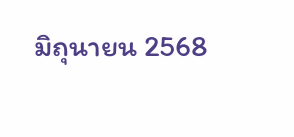มิถุนายน 2568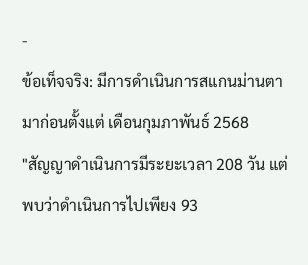-
ข้อเท็จจริง: มีการดำเนินการสแกนม่านตามาก่อนตั้งแต่ เดือนกุมภาพันธ์ 2568
"สัญญาดำเนินการมีระยะเวลา 208 วัน แต่พบว่าดำเนินการไปเพียง 93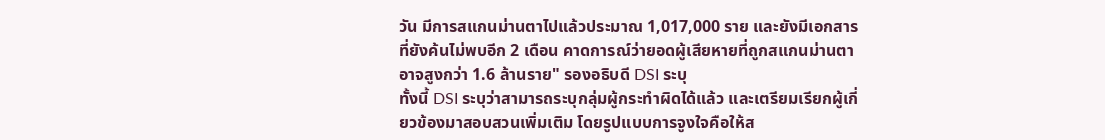วัน มีการสแกนม่านตาไปแล้วประมาณ 1,017,000 ราย และยังมีเอกสารที่ยังค้นไม่พบอีก 2 เดือน คาดการณ์ว่ายอดผู้เสียหายที่ถูกสแกนม่านตาอาจสูงกว่า 1.6 ล้านราย" รองอธิบดี DSI ระบุ
ทั้งนี้ DSI ระบุว่าสามารถระบุกลุ่มผู้กระทำผิดได้แล้ว และเตรียมเรียกผู้เกี่ยวข้องมาสอบสวนเพิ่มเติม โดยรูปแบบการจูงใจคือให้ส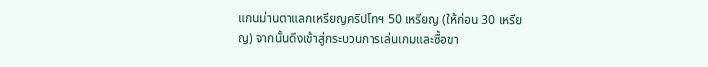แกนม่านตาแลกเหรียญคริปโทฯ 50 เหรียญ (ให้ก่อน 30 เหรียญ) จากนั้นดึงเข้าสู่กระบวนการเล่นเกมและซื้อขา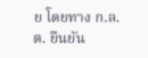ย โดยทาง ก.ล.ต. ยืนยัน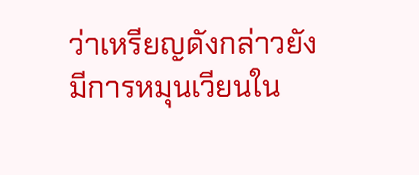ว่าเหรียญดังกล่าวยังมีการหมุนเวียนใน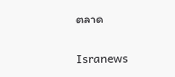ตลาด

Isranews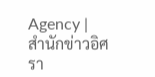Agency | สำนักข่าวอิศรา